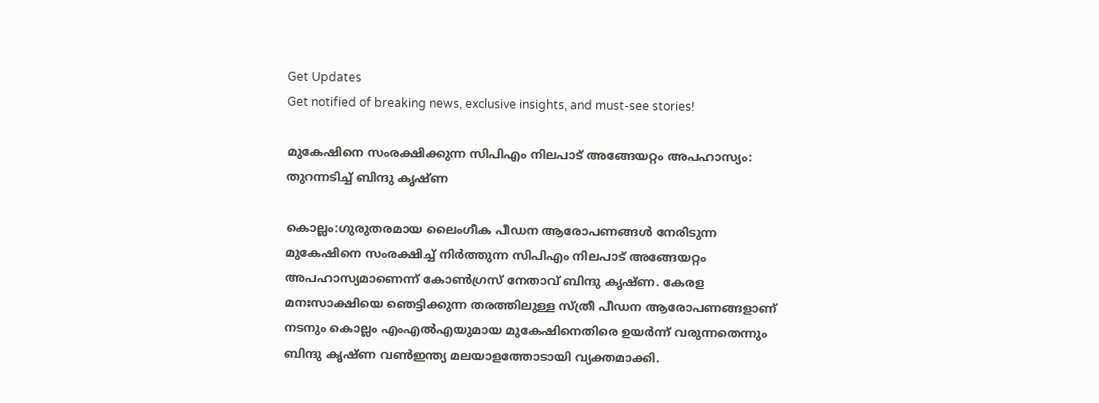Get Updates
Get notified of breaking news, exclusive insights, and must-see stories!

മുകേഷിനെ സംരക്ഷിക്കുന്ന സിപിഎം നിലപാട് അങ്ങേയറ്റം അപഹാസ്യം: തുറന്നടിച്ച് ബിന്ദു കൃഷ്ണ

കൊല്ലം:ഗുരുതരമായ ലൈംഗീക പീഡന ആരോപണങ്ങള്‍ നേരിടുന്ന മുകേഷിനെ സംരക്ഷിച്ച് നിർത്തുന്ന സിപിഎം നിലപാട് അങ്ങേയറ്റം അപഹാസ്യമാണെന്ന് കോണ്‍ഗ്രസ് നേതാവ് ബിന്ദു കൃഷ്ണ. കേരള മനഃസാക്ഷിയെ ഞെട്ടിക്കുന്ന തരത്തിലുള്ള സ്ത്രീ പീഡന ആരോപണങ്ങളാണ് നടനും കൊല്ലം എംഎല്‍എയുമായ മുകേഷിനെതിരെ ഉയർന്ന് വരുന്നതെന്നും ബിന്ദു കൃഷ്ണ വണ്‍ഇന്ത്യ മലയാളത്തോടായി വ്യക്തമാക്കി.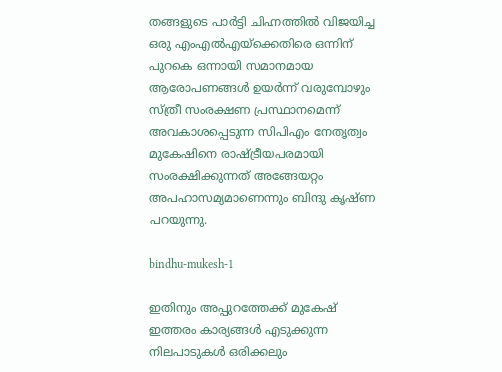തങ്ങളുടെ പാർട്ടി ചിഹ്നത്തില്‍ വിജയിച്ച ഒരു എംഎല്‍എയ്ക്കെതിരെ ഒന്നിന് പുറകെ ഒന്നായി സമാനമായ ആരോപണങ്ങള്‍ ഉയർന്ന് വരുമ്പോഴും സ്ത്രീ സംരക്ഷണ പ്രസ്ഥാനമെന്ന് അവകാശപ്പെടുന്ന സിപിഎം നേതൃത്വം മുകേഷിനെ രാഷ്ട്രീയപരമായി സംരക്ഷിക്കുന്നത് അങ്ങേയറ്റം അപഹാസമ്യമാണെന്നും ബിന്ദു കൃഷ്ണ പറയുന്നു.

bindhu-mukesh-1

ഇതിനും അപ്പുറത്തേക്ക് മുകേഷ് ഇത്തരം കാര്യങ്ങള്‍ എടുക്കുന്ന നിലപാടുകള്‍ ഒരിക്കലും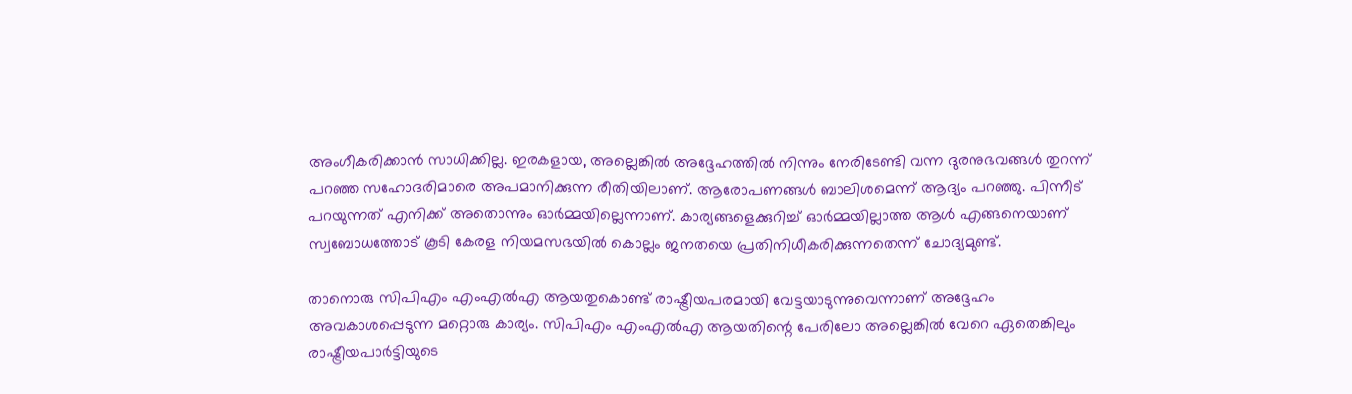അംഗീകരിക്കാന്‍ സാധിക്കില്ല. ഇരകളായ, അല്ലെങ്കില്‍ അദ്ദേഹത്തില്‍ നിന്നും നേരിടേണ്ടി വന്ന ദുരനുഭവങ്ങള്‍ തുറന്ന് പറഞ്ഞ സഹോദരിമാരെ അപമാനിക്കുന്ന രീതിയിലാണ്. ആരോപണങ്ങള്‍ ബാലിശമെന്ന് ആദ്യം പറഞ്ഞു. പിന്നീട് പറയുന്നത് എനിക്ക് അതൊന്നും ഓർമ്മയില്ലെന്നാണ്. കാര്യങ്ങളെക്കുറിച്ച് ഓർമ്മയില്ലാത്ത ആള്‍ എങ്ങനെയാണ് സ്വബോധത്തോട് കൂടി കേരള നിയമസഭയില്‍ കൊല്ലം ജനതയെ പ്രതിനിധീകരിക്കുന്നതെന്ന് ചോദ്യമുണ്ട്.

താനൊരു സിപിഎം എംഎല്‍എ ആയതുകൊണ്ട് രാഷ്ട്രീയപരമായി വേട്ടയാടുന്നുവെന്നാണ് അദ്ദേഹം അവകാശപ്പെടുന്ന മറ്റൊരു കാര്യം. സിപിഎം എംഎല്‍എ ആയതിന്റെ പേരിലോ അല്ലെങ്കില്‍ വേറെ ഏതെങ്കിലും രാഷ്ട്രീയപാർട്ടിയുടെ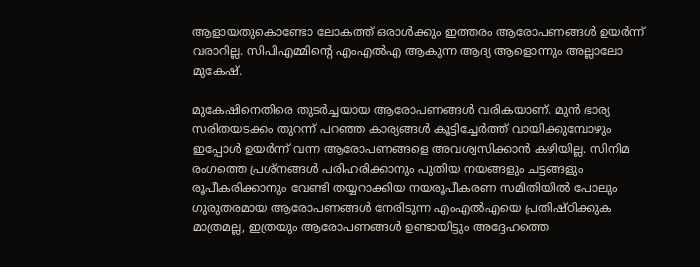ആളായതുകൊണ്ടോ ലോകത്ത് ഒരാള്‍ക്കും ഇത്തരം ആരോപണങ്ങള്‍ ഉയർന്ന് വരാറില്ല. സിപിഎമ്മിന്റെ എംഎല്‍എ ആകുന്ന ആദ്യ ആളൊന്നും അല്ലാലോ മുകേഷ്.

മുകേഷിനെതിരെ തുടർച്ചയായ ആരോപണങ്ങള്‍ വരികയാണ്. മുന്‍ ഭാര്യ സരിതയടക്കം തുറന്ന് പറഞ്ഞ കാര്യങ്ങള്‍ കൂട്ടിച്ചേർത്ത് വായിക്കുമ്പോഴും ഇപ്പോള്‍ ഉയർന്ന് വന്ന ആരോപണങ്ങളെ അവശ്വസിക്കാന്‍ കഴിയില്ല. സിനിമ രംഗത്തെ പ്രശ്നങ്ങള്‍ പരിഹരിക്കാനും പുതിയ നയങ്ങളും ചട്ടങ്ങളും രൂപീകരിക്കാനും വേണ്ടി തയ്യറാക്കിയ നയരൂപീകരണ സമിതിയില്‍ പോലും ഗുരുതരമായ ആരോപണങ്ങള്‍ നേരിടുന്ന എംഎല്‍എയെ പ്രതിഷ്ഠിക്കുക മാത്രമല്ല, ഇത്രയും ആരോപണങ്ങള്‍ ഉണ്ടായിട്ടും അദ്ദേഹത്തെ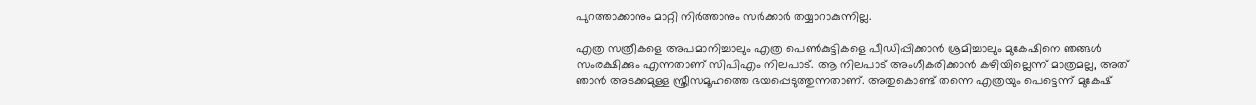പുറത്താക്കാനും മാറ്റി നിർത്താനും സർക്കാർ തയ്യാറാകുന്നില്ല.

എത്ര സത്രീകളെ അപമാനിച്ചാലും എത്ര പെണ്‍കുട്ടികളെ പീഡിപ്പിക്കാന്‍ ശ്രമിച്ചാലും മുകേഷിനെ ഞങ്ങള്‍ സംരക്ഷിക്കും എന്നതാണ് സിപിഎം നിലപാട്. ആ നിലപാട് അംഗീകരിക്കാന്‍ കഴിയില്ലെന്ന് മാത്രമല്ല, അത് ഞാന്‍ അടക്കമുള്ള സ്ത്രീസമൂഹത്തെ ഭയപ്പെടുത്തുന്നതാണ്. അതുകൊണ്ട് തന്നെ എത്രയും പെട്ടെന്ന് മുകേഷ്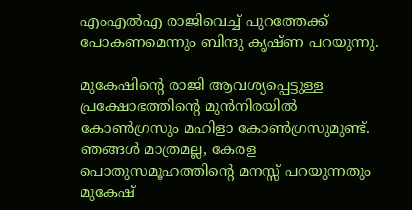എംഎല്‍എ രാജിവെച്ച് പുറത്തേക്ക് പോകണമെന്നും ബിന്ദു കൃഷ്ണ പറയുന്നു.

മുകേഷിന്റെ രാജി ആവശ്യപ്പെട്ടുള്ള പ്രക്ഷോഭത്തിന്റെ മുന്‍നിരയില്‍ കോണ്‍ഗ്രസും മഹിളാ കോണ്‍ഗ്രസുമുണ്ട്. ഞങ്ങള്‍ മാത്രമല്ല, കേരള പൊതുസമൂഹത്തിന്റെ മനസ്സ് പറയുന്നതും മുകേഷ്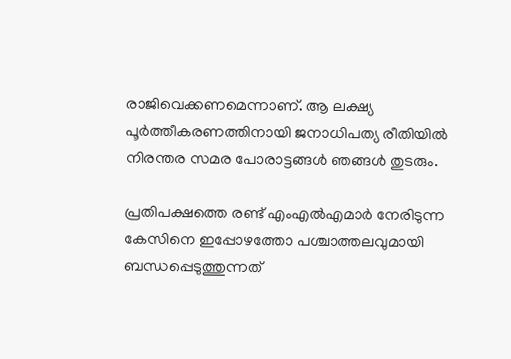രാജിവെക്കണമെന്നാണ്. ആ ലക്ഷ്യ പൂർത്തീകരണത്തിനായി ജനാധിപത്യ രീതിയില്‍ നിരന്തര സമര പോരാട്ടങ്ങള്‍ ഞങ്ങള്‍ തുടരും.

പ്രതിപക്ഷത്തെ രണ്ട് എംഎല്‍എമാർ നേരിടുന്ന കേസിനെ ഇപ്പോഴത്തോ പശ്ചാത്തലവുമായി ബന്ധപ്പെടുത്തുന്നത്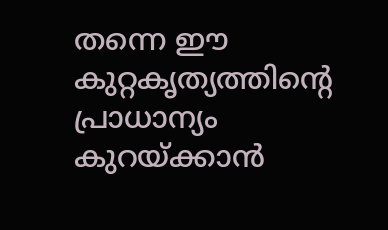തന്നെ ഈ കുറ്റകൃത്യത്തിന്റെ പ്രാധാന്യം കുറയ്ക്കാന്‍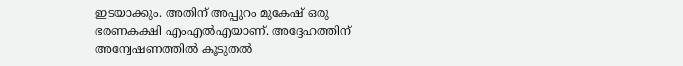ഇടയാക്കും. അതിന് അപ്പുറം മുകേഷ് ഒരു ഭരണകക്ഷി എംഎല്‍എയാണ്. അദ്ദേഹത്തിന് അന്വേഷണത്തില്‍ കൂടുതല്‍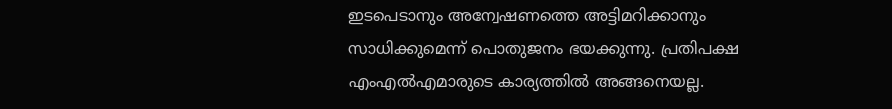ഇടപെടാനും അന്വേഷണത്തെ അട്ടിമറിക്കാനും സാധിക്കുമെന്ന് പൊതുജനം ഭയക്കുന്നു. പ്രതിപക്ഷ എംഎല്‍എമാരുടെ കാര്യത്തില്‍ അങ്ങനെയല്ല.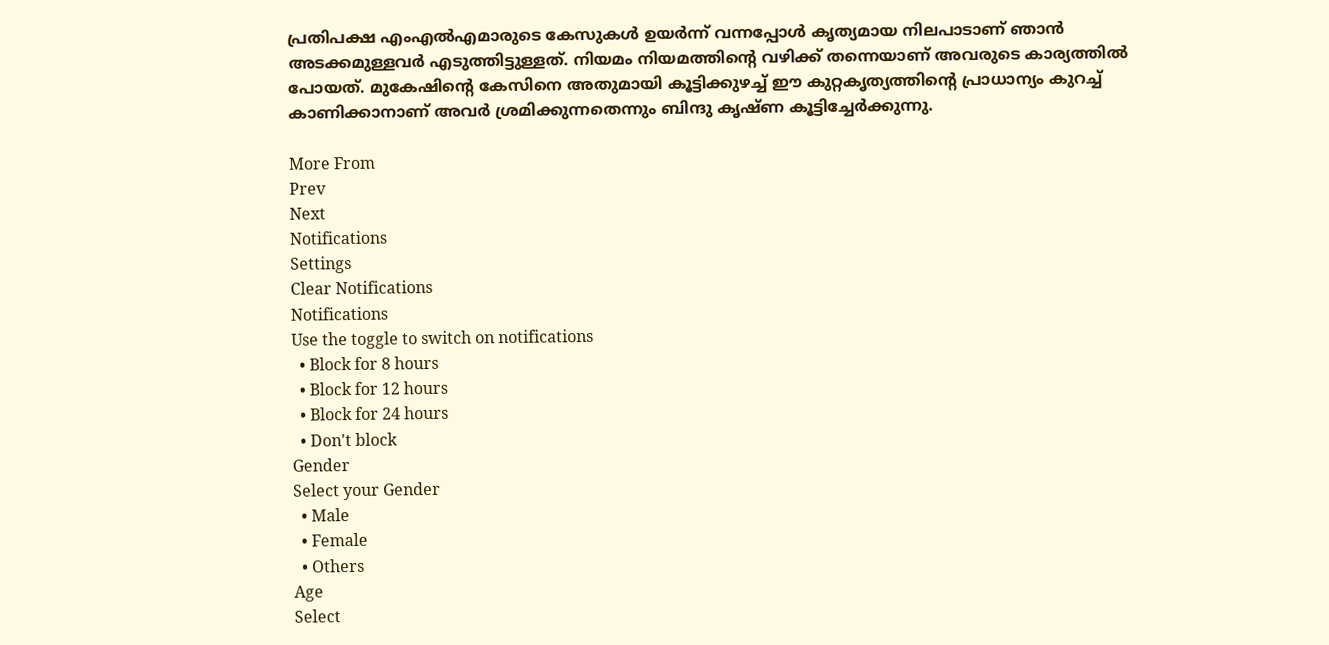പ്രതിപക്ഷ എംഎല്‍എമാരുടെ കേസുകള്‍ ഉയർന്ന് വന്നപ്പോള്‍ കൃത്യമായ നിലപാടാണ് ഞാന്‍ അടക്കമുള്ളവർ എടുത്തിട്ടുള്ളത്. നിയമം നിയമത്തിന്റെ വഴിക്ക് തന്നെയാണ് അവരുടെ കാര്യത്തില്‍ പോയത്. മുകേഷിന്റെ കേസിനെ അതുമായി കൂട്ടിക്കുഴച്ച് ഈ കുറ്റകൃത്യത്തിന്റെ പ്രാധാന്യം കുറച്ച് കാണിക്കാനാണ് അവർ ശ്രമിക്കുന്നതെന്നും ബിന്ദു കൃഷ്ണ കൂട്ടിച്ചേർക്കുന്നു.

More From
Prev
Next
Notifications
Settings
Clear Notifications
Notifications
Use the toggle to switch on notifications
  • Block for 8 hours
  • Block for 12 hours
  • Block for 24 hours
  • Don't block
Gender
Select your Gender
  • Male
  • Female
  • Others
Age
Select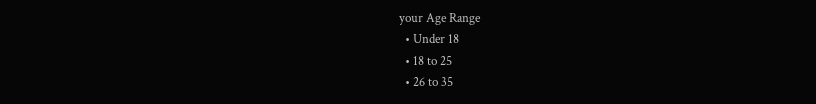your Age Range
  • Under 18
  • 18 to 25
  • 26 to 35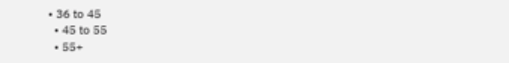• 36 to 45
  • 45 to 55
  • 55+